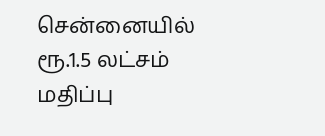சென்னையில் ரூ.1.5 லட்சம் மதிப்பு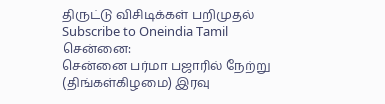திருட்டு விசிடிக்கள் பறிமுதல்
Subscribe to Oneindia Tamil
சென்னை:
சென்னை பர்மா பஜாரில் நேற்று (திங்கள்கிழமை) இரவு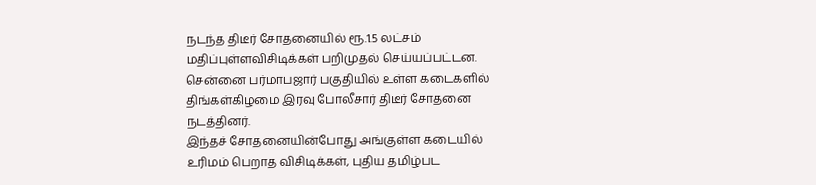நடந்த திடீர் சோதனையில் ரூ.1.5 லட்சம் மதிப்புள்ளவிசிடிக்கள் பறிமுதல் செய்யப்பட்டன.
சென்னை பர்மாபஜார் பகுதியில் உள்ள கடைகளில் திங்கள்கிழமை இரவு போலீசார் திடீர் சோதனை நடத்தினர்.
இந்தச் சோதனையின்போது அங்குள்ள கடையில் உரிமம் பெறாத விசிடிக்கள், புதிய தமிழ்பட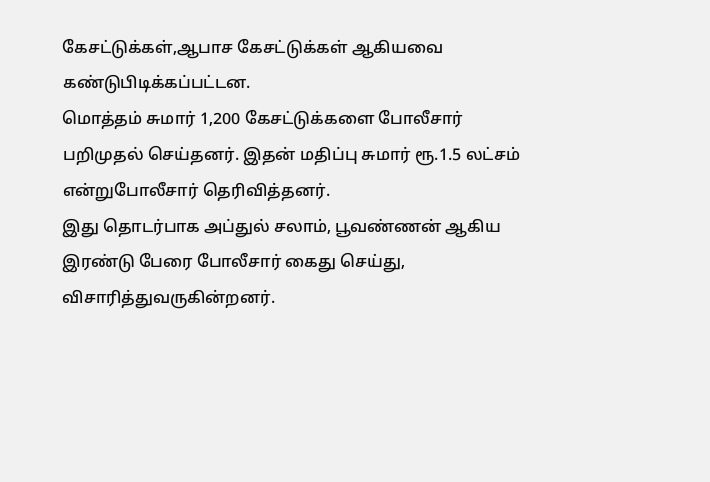கேசட்டுக்கள்,ஆபாச கேசட்டுக்கள் ஆகியவை கண்டுபிடிக்கப்பட்டன.
மொத்தம் சுமார் 1,200 கேசட்டுக்களை போலீசார் பறிமுதல் செய்தனர். இதன் மதிப்பு சுமார் ரூ.1.5 லட்சம் என்றுபோலீசார் தெரிவித்தனர்.
இது தொடர்பாக அப்துல் சலாம், பூவண்ணன் ஆகிய இரண்டு பேரை போலீசார் கைது செய்து, விசாரித்துவருகின்றனர்.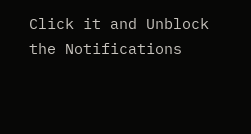Click it and Unblock the Notifications